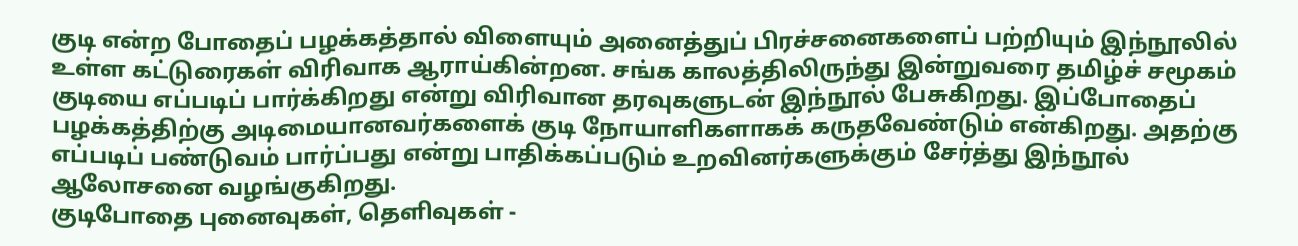குடி என்ற போதைப் பழக்கத்தால் விளையும் அனைத்துப் பிரச்சனைகளைப் பற்றியும் இந்நூலில் உள்ள கட்டுரைகள் விரிவாக ஆராய்கின்றன. சங்க காலத்திலிருந்து இன்றுவரை தமிழ்ச் சமூகம் குடியை எப்படிப் பார்க்கிறது என்று விரிவான தரவுகளுடன் இந்நூல் பேசுகிறது. இப்போதைப் பழக்கத்திற்கு அடிமையானவர்களைக் குடி நோயாளிகளாகக் கருதவேண்டும் என்கிறது. அதற்கு எப்படிப் பண்டுவம் பார்ப்பது என்று பாதிக்கப்படும் உறவினர்களுக்கும் சேர்த்து இந்நூல் ஆலோசனை வழங்குகிறது.
குடிபோதை புனைவுகள், தெளிவுகள் -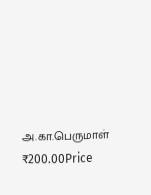அ.கா.பெருமாள்
₹200.00Price